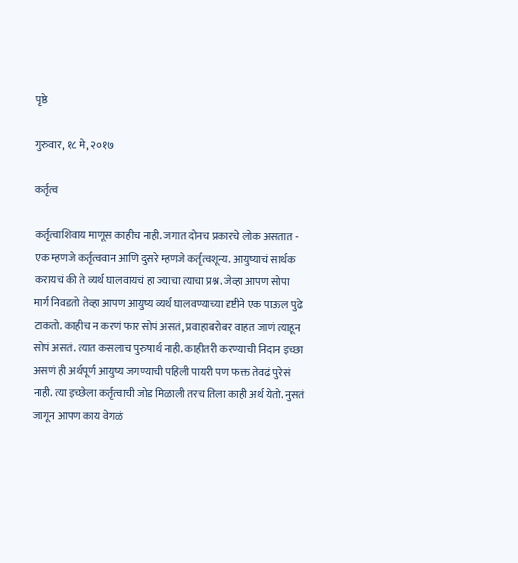पृष्ठे

गुरुवार, १८ मे, २०१७

कर्तृत्व

कर्तृत्वाशिवाय माणूस काहीच नाही. जगात दोनच प्रकारचे लोक असतात - एक म्हणजे कर्तृत्ववान आणि दुसरे म्हणजे कर्तृत्वशून्य. आयुष्याचं सार्थक करायचं की ते व्यर्थ घालवायचं हा ज्याचा त्याचा प्रश्न. जेव्हा आपण सोपा मार्ग निवडतो तेव्हा आपण आयुष्य व्यर्थ घालवण्याच्या दृष्टीने एक पाऊल पुढे टाकतो. काहीच न करणं फार सोपं असतं, प्रवाहाबरोबर वाहत जाणं त्याहून सोपं असतं. त्यात कसलाच पुरुषार्थ नाही. काहीतरी करण्याची निदान इच्छा असणं ही अर्थपूर्ण आयुष्य जगण्याची पहिली पायरी पण फक्त तेवढं पुरेसं नाही. त्या इच्छेला कर्तृत्वाची जोड मिळाली तरच तिला काही अर्थ येतो. नुसतं जागून आपण काय वेगळं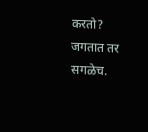करतो? जगतात तर सगळेच.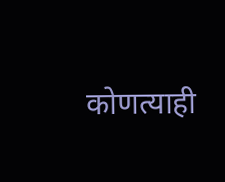कोणत्याही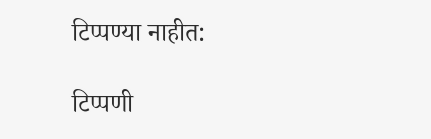टिप्पण्‍या नाहीत:

टिप्पणी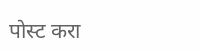पोस्ट करा